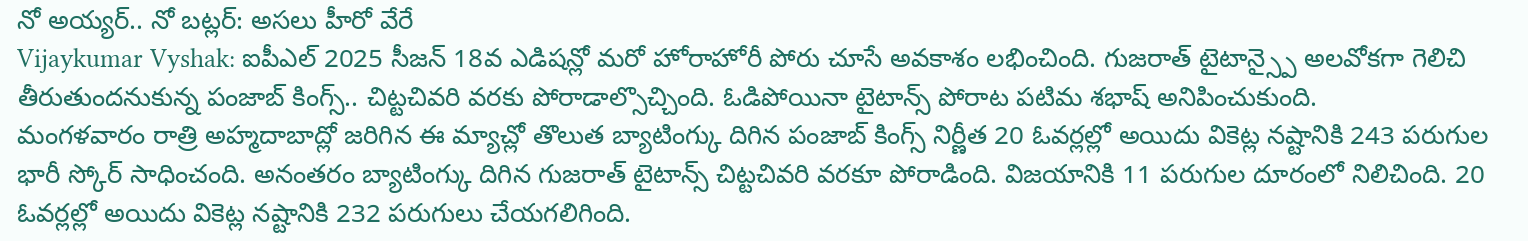నో అయ్యర్.. నో బట్లర్: అసలు హీరో వేరే
Vijaykumar Vyshak: ఐపీఎల్ 2025 సీజన్ 18వ ఎడిషన్లో మరో హోరాహోరీ పోరు చూసే అవకాశం లభించింది. గుజరాత్ టైటాన్స్పై అలవోకగా గెలిచి తీరుతుందనుకున్న పంజాబ్ కింగ్స్.. చిట్టచివరి వరకు పోరాడాల్సొచ్చింది. ఓడిపోయినా టైటాన్స్ పోరాట పటిమ శభాష్ అనిపించుకుంది.
మంగళవారం రాత్రి అహ్మదాబాద్లో జరిగిన ఈ మ్యాచ్లో తొలుత బ్యాటింగ్కు దిగిన పంజాబ్ కింగ్స్ నిర్ణీత 20 ఓవర్లల్లో అయిదు వికెట్ల నష్టానికి 243 పరుగుల భారీ స్కోర్ సాధించంది. అనంతరం బ్యాటింగ్కు దిగిన గుజరాత్ టైటాన్స్ చిట్టచివరి వరకూ పోరాడింది. విజయానికి 11 పరుగుల దూరంలో నిలిచింది. 20 ఓవర్లల్లో అయిదు వికెట్ల నష్టానికి 232 పరుగులు చేయగలిగింది.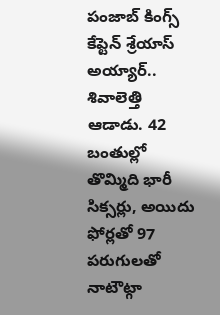పంజాబ్ కింగ్స్ కేప్టెన్ శ్రేయాస్ అయ్యార్.. శివాలెత్తి ఆడాడు. 42 బంతుల్లో తొమ్మిది భారీ సిక్సర్లు, అయిదు ఫోర్లతో 97 పరుగులతో నాటౌట్గా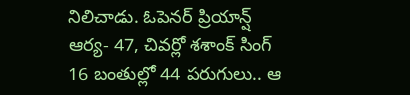నిలిచాడు. ఓపెనర్ ప్రియాన్ష్ ఆర్య- 47, చివర్లో శశాంక్ సింగ్ 16 బంతుల్లో 44 పరుగులు.. ఆ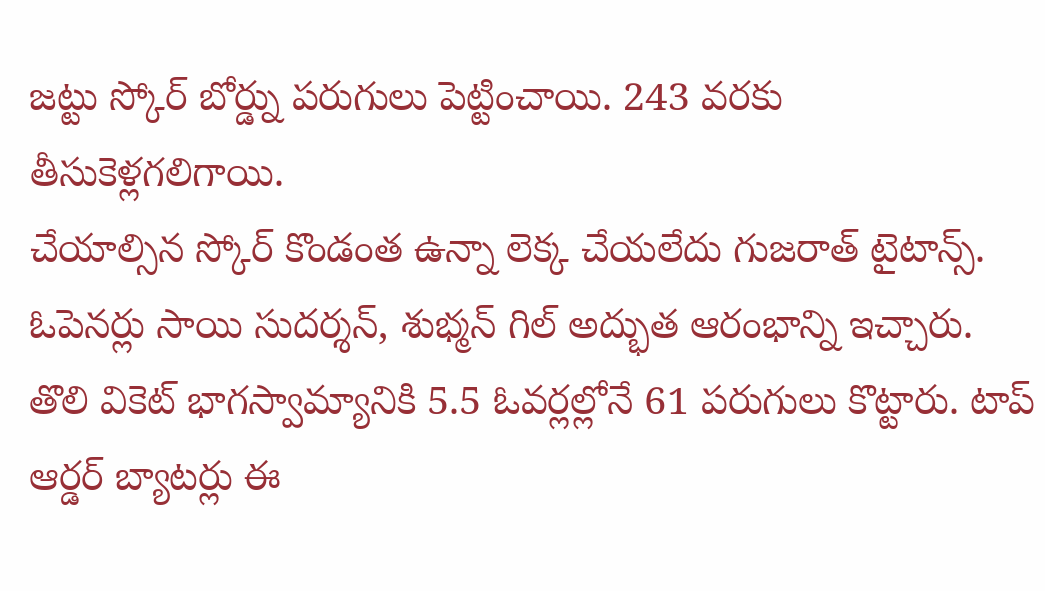జట్టు స్కోర్ బోర్డ్ను పరుగులు పెట్టించాయి. 243 వరకు తీసుకెళ్లగలిగాయి.
చేయాల్సిన స్కోర్ కొండంత ఉన్నా లెక్క చేయలేదు గుజరాత్ టైటాన్స్. ఓపెనర్లు సాయి సుదర్శన్, శుభ్మన్ గిల్ అద్భుత ఆరంభాన్ని ఇచ్చారు. తొలి వికెట్ భాగస్వామ్యానికి 5.5 ఓవర్లల్లోనే 61 పరుగులు కొట్టారు. టాప్ ఆర్డర్ బ్యాటర్లు ఈ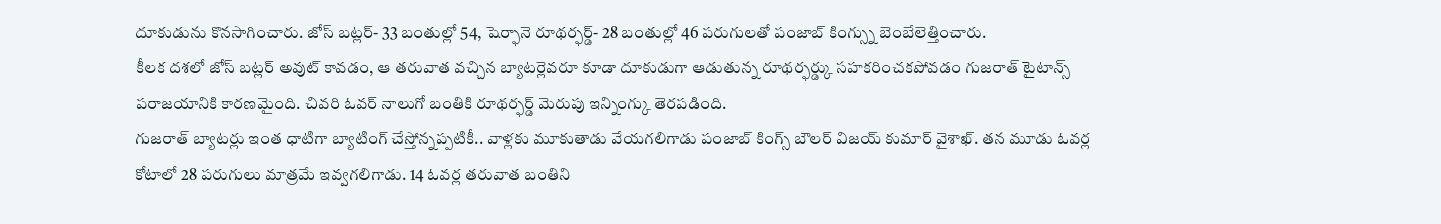దూకుడును కొనసాగించారు. జోస్ బట్లర్- 33 బంతుల్లో 54, షెర్ఫానె రూథర్ఫర్డ్- 28 బంతుల్లో 46 పరుగులతో పంజాబ్ కింగ్స్ను బెంబేలెత్తించారు.
కీలక దశలో జోస్ బట్లర్ అవుట్ కావడం, ఆ తరువాత వచ్చిన బ్యాటర్లెవరూ కూడా దూకుడుగా ఆడుతున్న రూథర్ఫర్డ్కు సహకరించకపోవడం గుజరాత్ టైటాన్స్ పరాజయానికి కారణమైంది. చివరి ఓవర్ నాలుగో బంతికి రూథర్ఫర్డ్ మెరుపు ఇన్నింగ్కు తెరపడింది.
గుజరాత్ బ్యాటర్లు ఇంత ధాటిగా బ్యాటింగ్ చేస్తోన్నప్పటికీ.. వాళ్లకు మూకుతాడు వేయగలిగాడు పంజాబ్ కింగ్స్ బౌలర్ విజయ్ కుమార్ వైశాఖ్. తన మూడు ఓవర్ల కోటాలో 28 పరుగులు మాత్రమే ఇవ్వగలిగాడు. 14 ఓవర్ల తరువాత బంతిని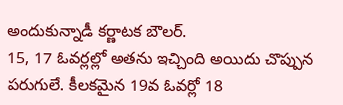అందుకున్నాడీ కర్ణాటక బౌలర్.
15, 17 ఓవర్లల్లో అతను ఇచ్చింది అయిదు చొప్పున పరుగులే. కీలకమైన 19వ ఓవర్లో 18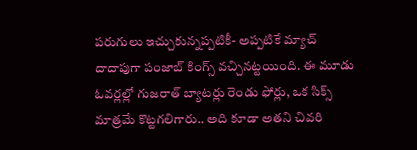పరుగులు ఇచ్చుకున్నప్పటికీ- అప్పటికే మ్యాచ్ దాదాపుగా పంజాబ్ కింగ్స్ వచ్చినట్టయింది. ఈ మూడు ఓవర్లల్లో గుజరాత్ బ్యాటర్లు రెండు ఫోర్లు, ఒక సిక్స్ మాత్రమే కొట్టగలిగారు.. అది కూడా అతని చివరి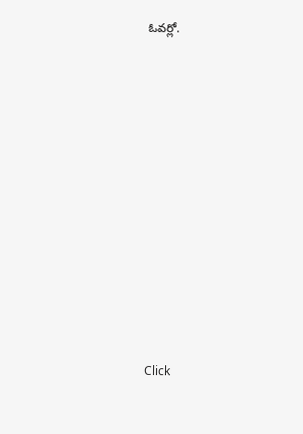ఓవర్లో.












Click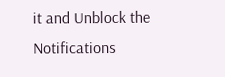it and Unblock the Notifications